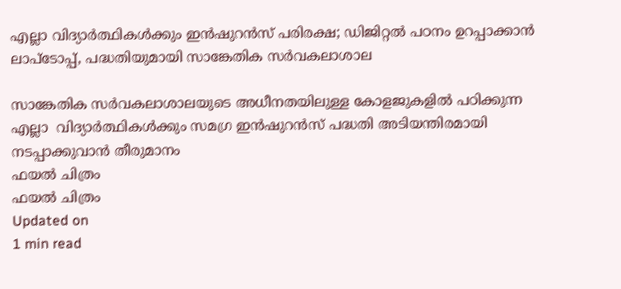എല്ലാ വിദ്യാര്‍ത്ഥികള്‍ക്കും ഇന്‍ഷുറന്‍സ് പരിരക്ഷ; ഡിജിറ്റല്‍ പഠനം ഉറപ്പാക്കാന്‍ ലാപ്‌ടോപ്പ്, പദ്ധതിയുമായി സാങ്കേതിക സര്‍വകലാശാല

സാങ്കേതിക സര്‍വകലാശാലയുടെ അധീനതയിലുള്ള കോളജുകളില്‍ പഠിക്കുന്ന എല്ലാ  വിദ്യാര്‍ത്ഥികള്‍ക്കും സമഗ്ര ഇന്‍ഷുറന്‍സ് പദ്ധതി അടിയന്തിരമായി നടപ്പാക്കുവാന്‍ തീരുമാനം
ഫയല്‍ ചിത്രം
ഫയല്‍ ചിത്രം
Updated on
1 min read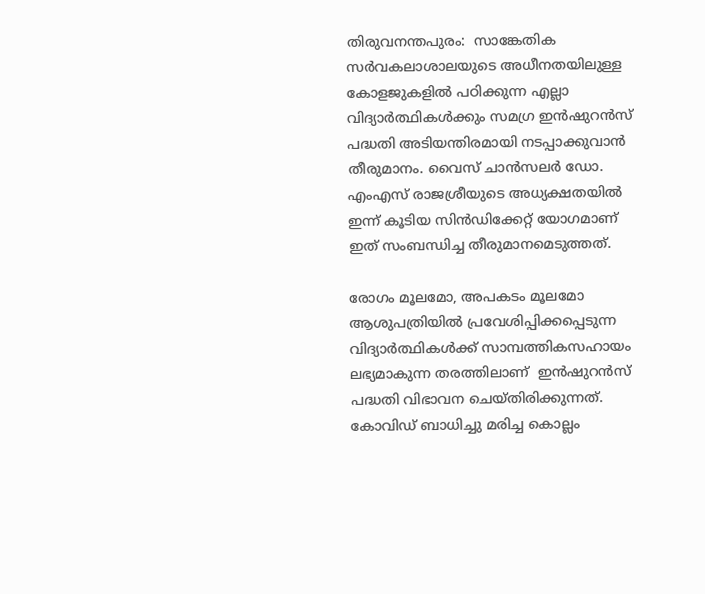തിരുവനന്തപുരം:  സാങ്കേതിക സര്‍വകലാശാലയുടെ അധീനതയിലുള്ള കോളജുകളില്‍ പഠിക്കുന്ന എല്ലാ  വിദ്യാര്‍ത്ഥികള്‍ക്കും സമഗ്ര ഇന്‍ഷുറന്‍സ് പദ്ധതി അടിയന്തിരമായി നടപ്പാക്കുവാന്‍ തീരുമാനം. വൈസ് ചാന്‍സലര്‍ ഡോ. എംഎസ് രാജശ്രീയുടെ അധ്യക്ഷതയില്‍ ഇന്ന് കൂടിയ സിന്‍ഡിക്കേറ്റ് യോഗമാണ് ഇത് സംബന്ധിച്ച തീരുമാനമെടുത്തത്.

രോഗം മൂലമോ, അപകടം മൂലമോ ആശുപത്രിയില്‍ പ്രവേശിപ്പിക്കപ്പെടുന്ന വിദ്യാര്‍ത്ഥികള്‍ക്ക് സാമ്പത്തികസഹായം ലഭ്യമാകുന്ന തരത്തിലാണ്  ഇന്‍ഷുറന്‍സ് പദ്ധതി വിഭാവന ചെയ്തിരിക്കുന്നത്. കോവിഡ് ബാധിച്ചു മരിച്ച കൊല്ലം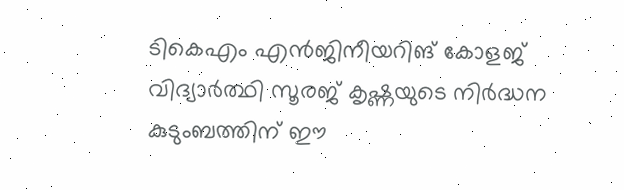ടികെഎം എന്‍ജിനീയറിങ് കോളജ് വിദ്യാര്‍ത്ഥി സൂരജ് കൃഷ്ണയുടെ നിര്‍ദ്ധന കുടുംബത്തിന് ഈ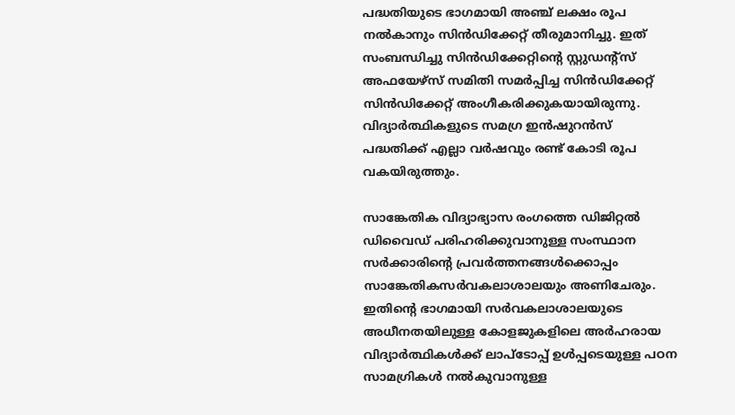പദ്ധതിയുടെ ഭാഗമായി അഞ്ച് ലക്ഷം രൂപ നല്‍കാനും സിന്‍ഡിക്കേറ്റ് തീരുമാനിച്ചു. ഇത് സംബന്ധിച്ചു സിന്‍ഡിക്കേറ്റിന്റെ സ്റ്റുഡന്റ്‌സ് അഫയേഴ്‌സ് സമിതി സമര്‍പ്പിച്ച സിന്‍ഡിക്കേറ്റ് സിന്‍ഡിക്കേറ്റ് അംഗീകരിക്കുകയായിരുന്നു. വിദ്യാര്‍ത്ഥികളുടെ സമഗ്ര ഇന്‍ഷുറന്‍സ് പദ്ധതിക്ക് എല്ലാ വര്‍ഷവും രണ്ട് കോടി രൂപ വകയിരുത്തും.

സാങ്കേതിക വിദ്യാഭ്യാസ രംഗത്തെ ഡിജിറ്റല്‍ ഡിവൈഡ് പരിഹരിക്കുവാനുള്ള സംസ്ഥാന സര്‍ക്കാരിന്റെ പ്രവര്‍ത്തനങ്ങള്‍ക്കൊപ്പം സാങ്കേതികസര്‍വകലാശാലയും അണിചേരും. ഇതിന്റെ ഭാഗമായി സര്‍വകലാശാലയുടെ അധീനതയിലുള്ള കോളജുകളിലെ അര്‍ഹരായ വിദ്യാര്‍ത്ഥികള്‍ക്ക് ലാപ്‌ടോപ്പ് ഉള്‍പ്പടെയുള്ള പഠന സാമഗ്രികള്‍ നല്‍കുവാനുള്ള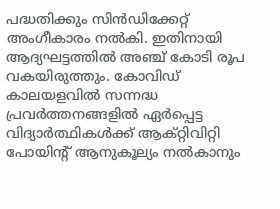പദ്ധതിക്കും സിന്‍ഡിക്കേറ്റ് അംഗീകാരം നല്‍കി. ഇതിനായി ആദ്യഘട്ടത്തില്‍ അഞ്ച് കോടി രൂപ വകയിരുത്തും. കോവിഡ് കാലയളവില്‍ സന്നദ്ധ പ്രവര്‍ത്തനങ്ങളില്‍ ഏര്‍പ്പെട്ട വിദ്യാര്‍ത്ഥികള്‍ക്ക് ആക്റ്റിവിറ്റി പോയിന്റ് ആനുകൂല്യം നല്‍കാനും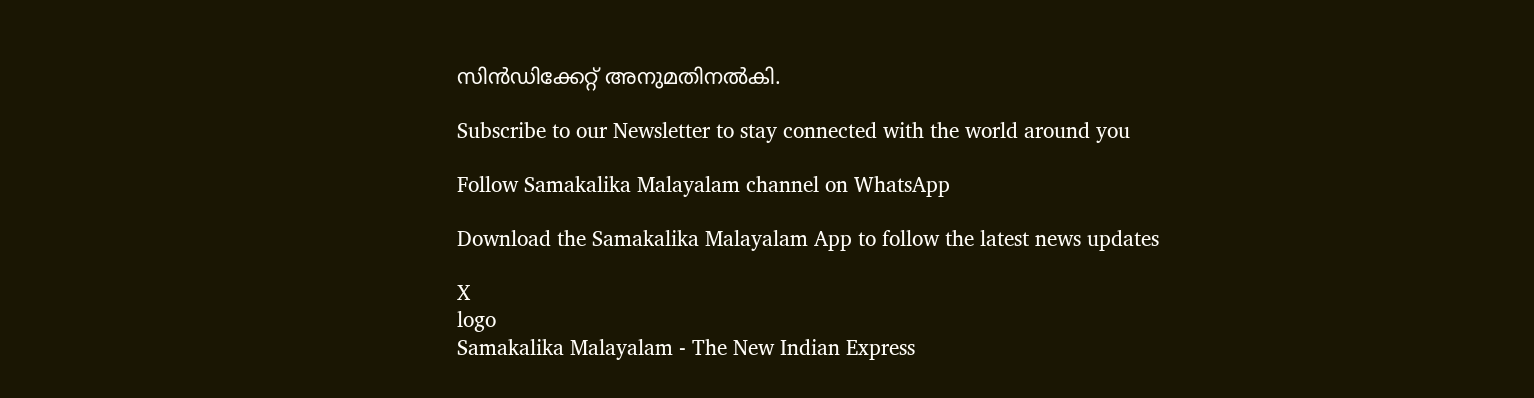സിന്‍ഡിക്കേറ്റ് അനുമതിനല്‍കി.

Subscribe to our Newsletter to stay connected with the world around you

Follow Samakalika Malayalam channel on WhatsApp

Download the Samakalika Malayalam App to follow the latest news updates

X
logo
Samakalika Malayalam - The New Indian Express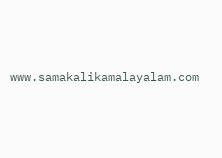www.samakalikamalayalam.com